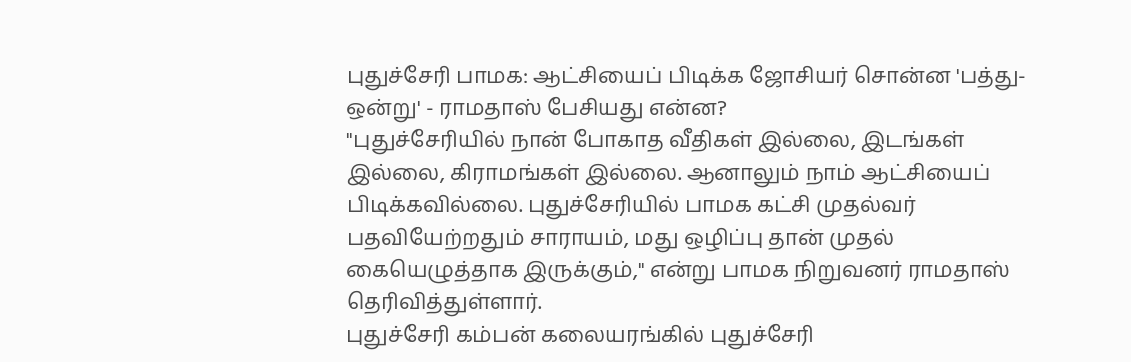புதுச்சேரி பாமக: ஆட்சியைப் பிடிக்க ஜோசியர் சொன்ன 'பத்து-ஒன்று' - ராமதாஸ் பேசியது என்ன?
"புதுச்சேரியில் நான் போகாத வீதிகள் இல்லை, இடங்கள் இல்லை, கிராமங்கள் இல்லை. ஆனாலும் நாம் ஆட்சியைப் பிடிக்கவில்லை. புதுச்சேரியில் பாமக கட்சி முதல்வர் பதவியேற்றதும் சாராயம், மது ஒழிப்பு தான் முதல் கையெழுத்தாக இருக்கும்," என்று பாமக நிறுவனர் ராமதாஸ் தெரிவித்துள்ளார்.
புதுச்சேரி கம்பன் கலையரங்கில் புதுச்சேரி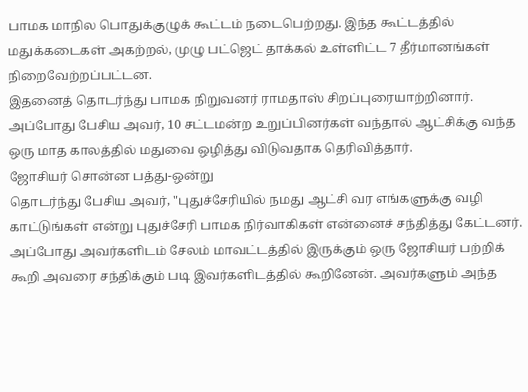பாமக மாநில பொதுக்குழுக் கூட்டம் நடைபெற்றது. இந்த கூட்டத்தில் மதுக்கடைகள் அகற்றல், முழு பட்ஜெட் தாக்கல் உள்ளிட்ட 7 தீர்மானங்கள் நிறைவேற்றப்பட்டன.
இதனைத் தொடர்ந்து பாமக நிறுவனர் ராமதாஸ் சிறப்புரையாற்றினார். அப்போது பேசிய அவர், 10 சட்டமன்ற உறுப்பினர்கள் வந்தால் ஆட்சிக்கு வந்த ஒரு மாத காலத்தில் மதுவை ஒழித்து விடுவதாக தெரிவித்தார்.
ஜோசியர் சொன்ன பத்து-ஒன்று
தொடர்ந்து பேசிய அவர், "புதுச்சேரியில் நமது ஆட்சி வர எங்களுக்கு வழி காட்டுங்கள் என்று புதுச்சேரி பாமக நிர்வாகிகள் என்னைச் சந்தித்து கேட்டனர். அப்போது அவர்களிடம் சேலம் மாவட்டத்தில் இருக்கும் ஒரு ஜோசியர் பற்றிக் கூறி அவரை சந்திக்கும் படி இவர்களிடத்தில் கூறினேன். அவர்களும் அந்த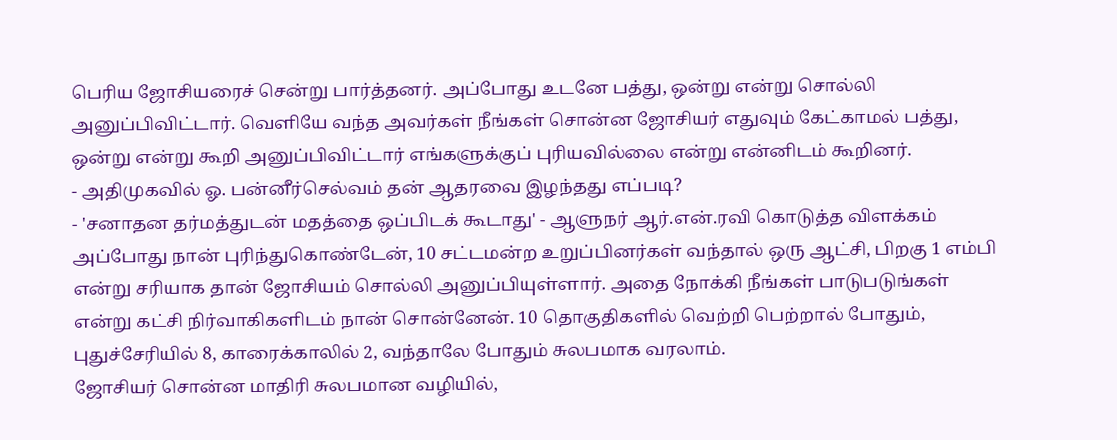பெரிய ஜோசியரைச் சென்று பார்த்தனர். அப்போது உடனே பத்து, ஒன்று என்று சொல்லி அனுப்பிவிட்டார். வெளியே வந்த அவர்கள் நீங்கள் சொன்ன ஜோசியர் எதுவும் கேட்காமல் பத்து, ஒன்று என்று கூறி அனுப்பிவிட்டார் எங்களுக்குப் புரியவில்லை என்று என்னிடம் கூறினர்.
- அதிமுகவில் ஓ. பன்னீர்செல்வம் தன் ஆதரவை இழந்தது எப்படி?
- 'சனாதன தர்மத்துடன் மதத்தை ஒப்பிடக் கூடாது' - ஆளுநர் ஆர்.என்.ரவி கொடுத்த விளக்கம்
அப்போது நான் புரிந்துகொண்டேன், 10 சட்டமன்ற உறுப்பினர்கள் வந்தால் ஒரு ஆட்சி, பிறகு 1 எம்பி என்று சரியாக தான் ஜோசியம் சொல்லி அனுப்பியுள்ளார். அதை நோக்கி நீங்கள் பாடுபடுங்கள் என்று கட்சி நிர்வாகிகளிடம் நான் சொன்னேன். 10 தொகுதிகளில் வெற்றி பெற்றால் போதும், புதுச்சேரியில் 8, காரைக்காலில் 2, வந்தாலே போதும் சுலபமாக வரலாம்.
ஜோசியர் சொன்ன மாதிரி சுலபமான வழியில்,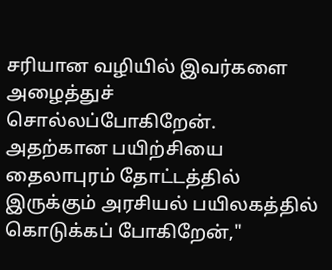சரியான வழியில் இவர்களை அழைத்துச் சொல்லப்போகிறேன். அதற்கான பயிற்சியை தைலாபுரம் தோட்டத்தில் இருக்கும் அரசியல் பயிலகத்தில் கொடுக்கப் போகிறேன்,"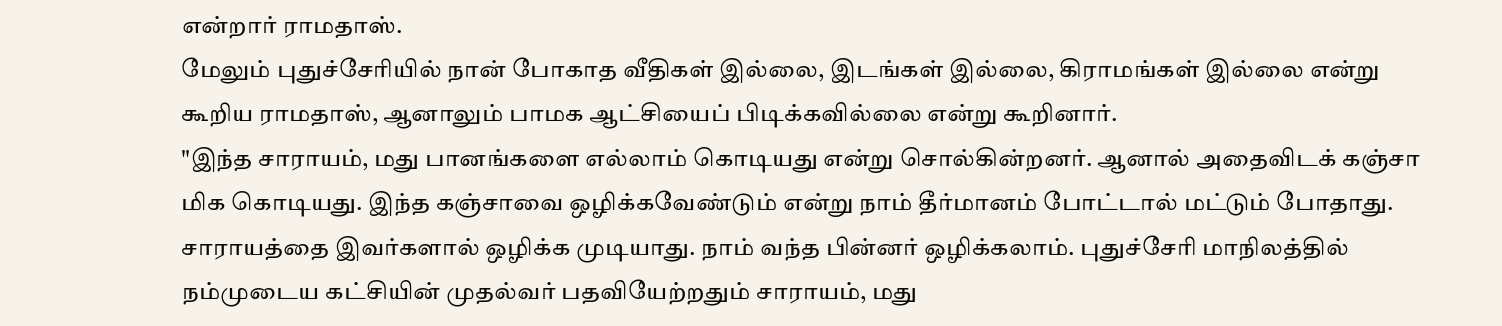என்றார் ராமதாஸ்.
மேலும் புதுச்சேரியில் நான் போகாத வீதிகள் இல்லை, இடங்கள் இல்லை, கிராமங்கள் இல்லை என்று கூறிய ராமதாஸ், ஆனாலும் பாமக ஆட்சியைப் பிடிக்கவில்லை என்று கூறினார்.
"இந்த சாராயம், மது பானங்களை எல்லாம் கொடியது என்று சொல்கின்றனர். ஆனால் அதைவிடக் கஞ்சா மிக கொடியது. இந்த கஞ்சாவை ஒழிக்கவேண்டும் என்று நாம் தீர்மானம் போட்டால் மட்டும் போதாது.
சாராயத்தை இவர்களால் ஒழிக்க முடியாது. நாம் வந்த பின்னர் ஒழிக்கலாம். புதுச்சேரி மாநிலத்தில் நம்முடைய கட்சியின் முதல்வர் பதவியேற்றதும் சாராயம், மது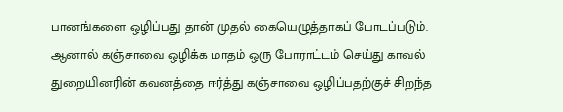பானங்களை ஒழிப்பது தான் முதல் கையெழுத்தாகப் போடப்படும்.
ஆனால் கஞ்சாவை ஒழிக்க மாதம் ஒரு போராட்டம் செய்து காவல் துறையினரின் கவனத்தை ஈர்த்து கஞ்சாவை ஒழிப்பதற்குச் சிறந்த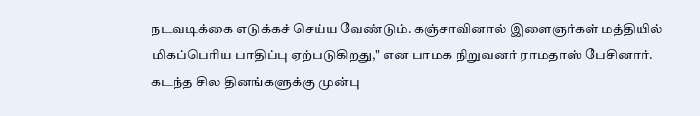நடவடிக்கை எடுக்கச் செய்ய வேண்டும். கஞ்சாவினால் இளைஞர்கள் மத்தியில் மிகப்பெரிய பாதிப்பு ஏற்படுகிறது," என பாமக நிறுவனர் ராமதாஸ் பேசினார்.
கடந்த சில தினங்களுக்கு முன்பு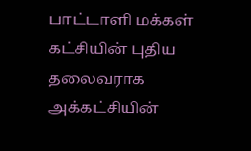பாட்டாளி மக்கள் கட்சியின் புதிய தலைவராக அக்கட்சியின்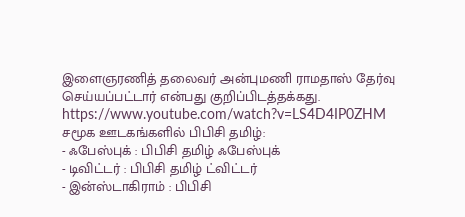இளைஞரணித் தலைவர் அன்புமணி ராமதாஸ் தேர்வு செய்யப்பட்டார் என்பது குறிப்பிடத்தக்கது.
https://www.youtube.com/watch?v=LS4D4IP0ZHM
சமூக ஊடகங்களில் பிபிசி தமிழ்:
- ஃபேஸ்புக் : பிபிசி தமிழ் ஃபேஸ்புக்
- டிவிட்டர் : பிபிசி தமிழ் ட்விட்டர்
- இன்ஸ்டாகிராம் : பிபிசி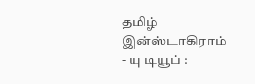தமிழ் இன்ஸ்டாகிராம்
- யு டியூப் :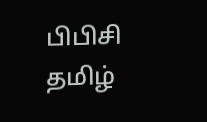பிபிசி தமிழ்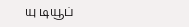யு டியூப்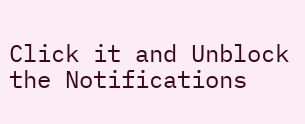Click it and Unblock the Notifications